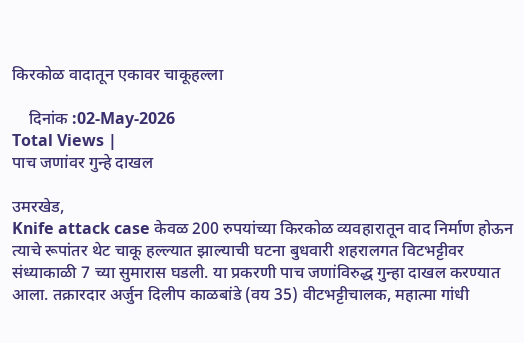किरकोळ वादातून एकावर चाकूहल्ला

    दिनांक :02-May-2026
Total Views |
पाच जणांवर गुन्हे दाखल

उमरखेड,
Knife attack case केवळ 200 रुपयांच्या किरकोळ व्यवहारातून वाद निर्माण होऊन त्याचे रूपांतर थेट चाकू हल्ल्यात झाल्याची घटना बुधवारी शहरालगत विटभट्टीवर संध्याकाळी 7 च्या सुमारास घडली. या प्रकरणी पाच जणांविरुद्ध गुन्हा दाखल करण्यात आला. तक्रारदार अर्जुन दिलीप काळबांडे (वय 35) वीटभट्टीचालक, महात्मा गांधी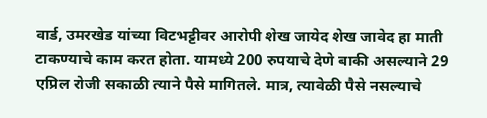वार्ड, उमरखेड यांच्या विटभट्टीवर आरोपी शेख जायेद शेख जावेद हा माती टाकण्याचे काम करत होता. यामध्ये 200 रुपयाचे देणे बाकी असल्याने 29 एप्रिल रोजी सकाळी त्याने पैसे मागितले. मात्र, त्यावेळी पैसे नसल्याचे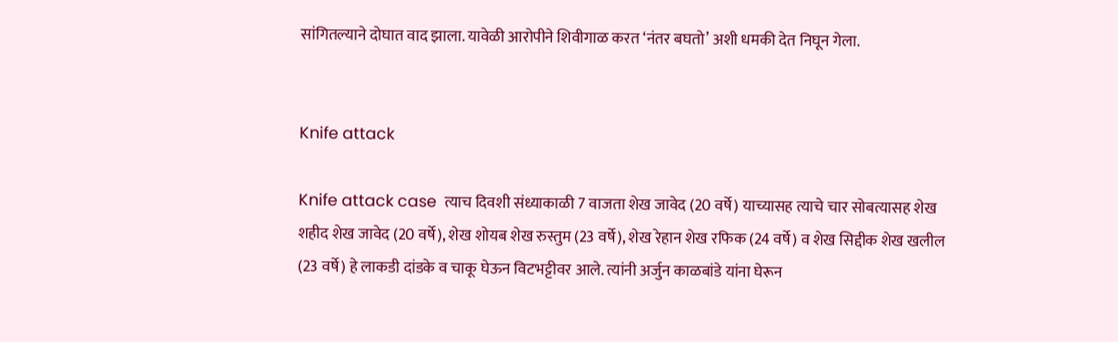सांगितल्याने दोघात वाद झाला. यावेळी आरोपीने शिवीगाळ करत ‘नंतर बघतो’ अशी धमकी देत निघून गेला.


Knife attack

Knife attack case  त्याच दिवशी संध्याकाळी 7 वाजता शेख जावेद (20 वर्षे) याच्यासह त्याचे चार सोबत्यासह शेख शहीद शेख जावेद (20 वर्षे), शेख शोयब शेख रुस्तुम (23 वर्षे), शेख रेहान शेख रफिक (24 वर्षे) व शेख सिद्दीक शेख खलील (23 वर्षे) हे लाकडी दांडके व चाकू घेऊन विटभट्टीवर आले. त्यांनी अर्जुन काळबांडे यांना घेरून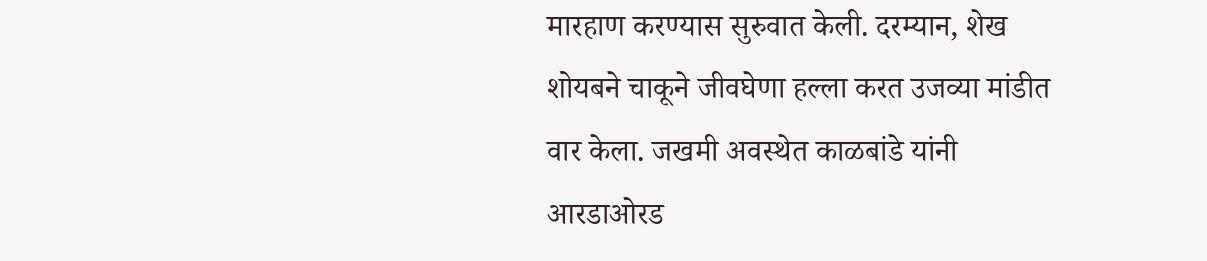मारहाण करण्यास सुरुवात केली. दरम्यान, शेख शोयबने चाकूने जीवघेणा हल्ला करत उजव्या मांडीत वार केला. जखमी अवस्थेत काळबांडे यांनी आरडाओरड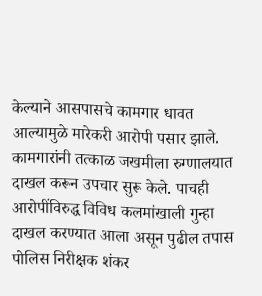केल्याने आसपासचे कामगार धावत आल्यामुळे मारेकरी आरोपी पसार झाले. कामगारांनी तत्काळ जखमीला रुग्णालयात दाखल करून उपचार सुरू केले. पाचही आरोपींविरुद्ध विविध कलमांखाली गुन्हा दाखल करण्यात आला असून पुढील तपास पोलिस निरीक्षक शंकर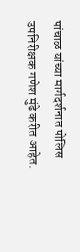पांचाळ यांच्या मार्गदर्शनात पोलिस उपनिरीक्षक गणेश मुंढे करीत आहेत.